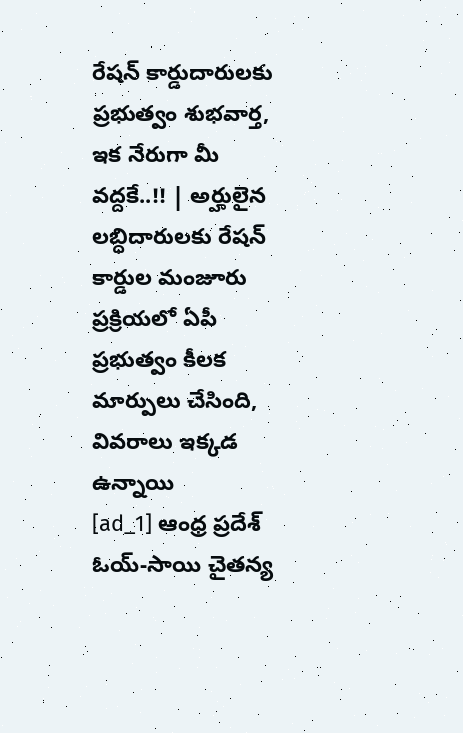రేషన్ కార్డుదారులకు ప్రభుత్వం శుభవార్త, ఇక నేరుగా మీ వద్దకే..!! | అర్హులైన లబ్ధిదారులకు రేషన్ కార్డుల మంజూరు ప్రక్రియలో ఏపీ ప్రభుత్వం కీలక మార్పులు చేసింది, వివరాలు ఇక్కడ ఉన్నాయి
[ad_1] ఆంధ్ర ప్రదేశ్ ఓయ్-సాయి చైతన్య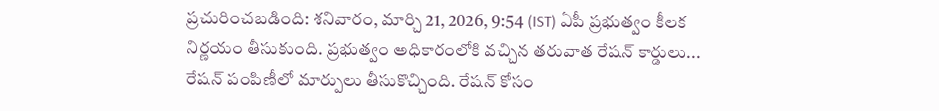ప్రచురించబడింది: శనివారం, మార్చి 21, 2026, 9:54 (IST) ఏపీ ప్రభుత్వం కీలక నిర్ణయం తీసుకుంది. ప్రభుత్వం అధికారంలోకి వచ్చిన తరువాత రేషన్ కార్డులు... రేషన్ పంపిణీలో మార్పులు తీసుకొచ్చింది. రేషన్ కోసం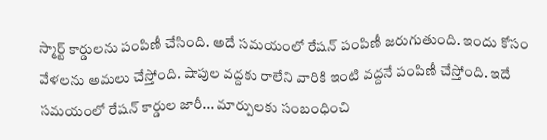స్మార్ట్ కార్డులను పంపిణీ చేసింది. అదే సమయంలో రేషన్ పంపిణీ జరుగుతుంది. ఇందు కోసం వేళలను అమలు చేస్తోంది. షాపుల వద్దకు రాలేని వారికి ఇంటి వద్దనే పంపిణీ చేస్తోంది. ఇదే సమయంలో రేషన్ కార్డుల జారీ... మార్పులకు సంబంధించి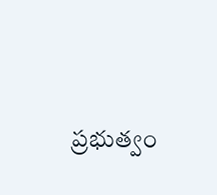ప్రభుత్వం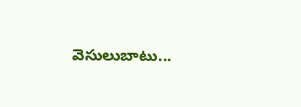వెసులుబాటు...